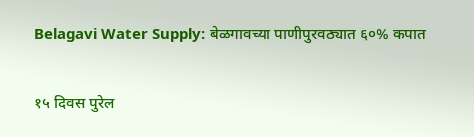Belagavi Water Supply: बेळगावच्या पाणीपुरवठ्यात ६०% कपात

१५ दिवस पुरेल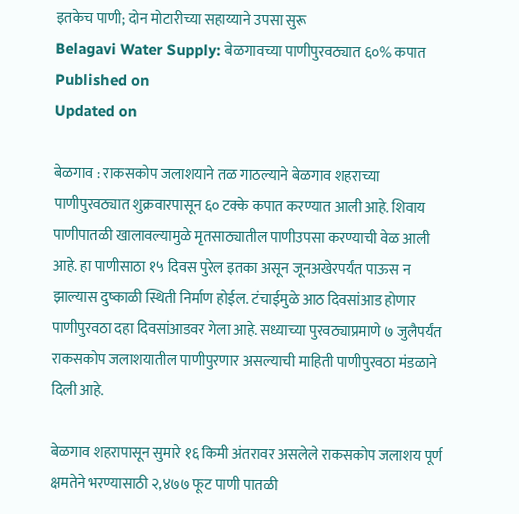इतकेच पाणी; दोन मोटारीच्या सहाय्याने उपसा सुरू
Belagavi Water Supply: बेळगावच्या पाणीपुरवठ्यात ६०% कपात
Published on
Updated on

बेळगाव : राकसकोप जलाशयाने तळ गाठल्याने बेळगाव शहराच्या पाणीपुरवठ्यात शुक्रवारपासून ६० टक्के कपात करण्यात आली आहे. शिवाय पाणीपातळी खालावल्यामुळे मृतसाठ्यातील पाणीउपसा करण्याची वेळ आली आहे. हा पाणीसाठा १५ दिवस पुरेल इतका असून जूनअखेरपर्यंत पाऊस न झाल्यास दुष्काळी स्थिती निर्माण होईल. टंचाईमुळे आठ दिवसांआड होणार पाणीपुरवठा दहा दिवसांआडवर गेला आहे. सध्याच्या पुरवठ्याप्रमाणे ७ जुलैपर्यंत राकसकोप जलाशयातील पाणीपुरणार असल्याची माहिती पाणीपुरवठा मंडळाने दिली आहे.

बेळगाव शहरापासून सुमारे १६ किमी अंतरावर असलेले राकसकोप जलाशय पूर्ण क्षमतेने भरण्यासाठी २,४७७ फूट पाणी पातळी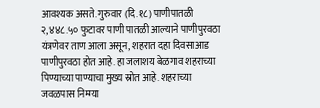आवश्यक असते. गुरुवार (दि.१८) पाणीपातळी २,४४८.५० फुटावर पाणी पातळी आल्याने पाणीपुरवठा यंत्रणेवर ताण आला असून, शहरात दहा दिवसाआड पाणीपुरवठा होत आहे. हा जलाशय बेळगाव शहराच्या पिण्याच्या पाण्याचा मुख्य स्रोत आहे. शहराच्या जवळपास निम्म्या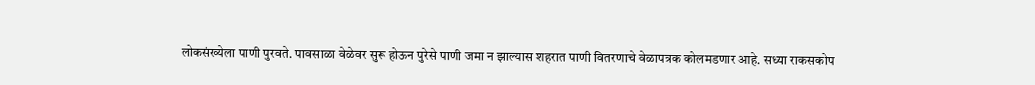लोकसंख्येला पाणी पुरवते. पावसाळा वेळेवर सुरू होऊन पुरेसे पाणी जमा न झाल्यास शहरात पाणी वितरणाचे वेळापत्रक कोलमडणार आहे. सध्या राकसकोप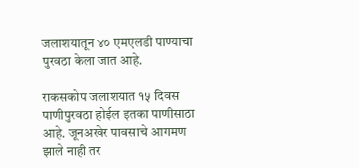जलाशयातून ४० एमएलडी पाण्याचा पुरवठा केला जात आहे.

राकसकोप जलाशयात १५ दिवस पाणीपुरवठा होईल इतका पाणीसाठा आहे. जूनअखेर पावसाचे आगमण झाले नाही तर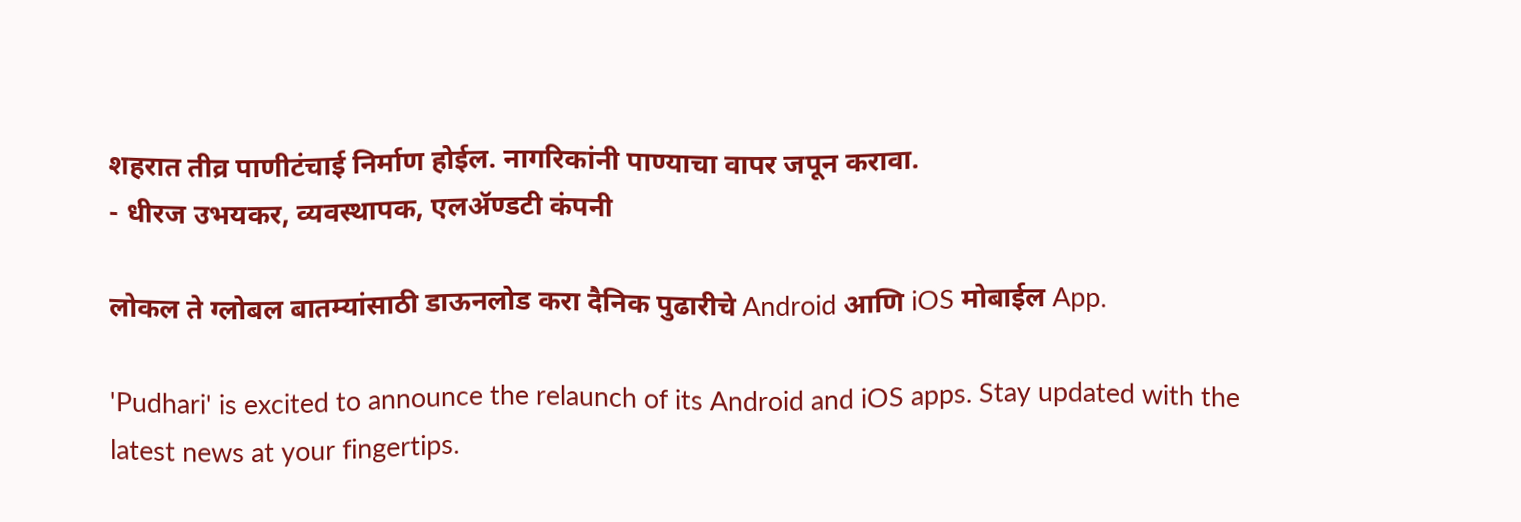शहरात तीव्र पाणीटंचाई निर्माण होईल. नागरिकांनी पाण्याचा वापर जपून करावा.
- धीरज उभयकर, व्यवस्थापक, एलॲण्डटी कंपनी

लोकल ते ग्लोबल बातम्यांसाठी डाऊनलोड करा दैनिक पुढारीचे Android आणि iOS मोबाईल App.

'Pudhari' is excited to announce the relaunch of its Android and iOS apps. Stay updated with the latest news at your fingertips.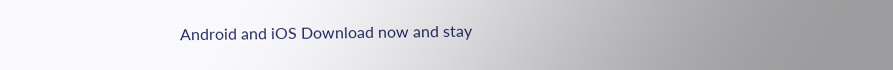Android and iOS Download now and stay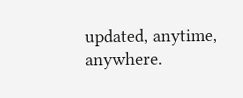updated, anytime, anywhere.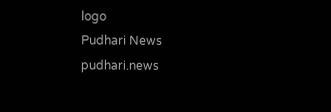logo
Pudhari News
pudhari.news